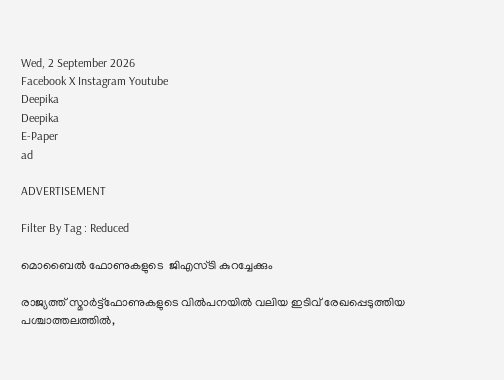Wed, 2 September 2026
Facebook X Instagram Youtube
Deepika
Deepika
E-Paper
ad

ADVERTISEMENT

Filter By Tag : Reduced

മൊബൈൽ ഫോണുകളുടെ  ജിഎസ്ടി കുറച്ചേക്കും

രാജ്യത്ത് സ്മാർട്ട്ഫോണുകളുടെ വിൽപനയിൽ വലിയ ഇടിവ് രേഖപ്പെടുത്തിയ പശ്ചാത്തലത്തിൽ,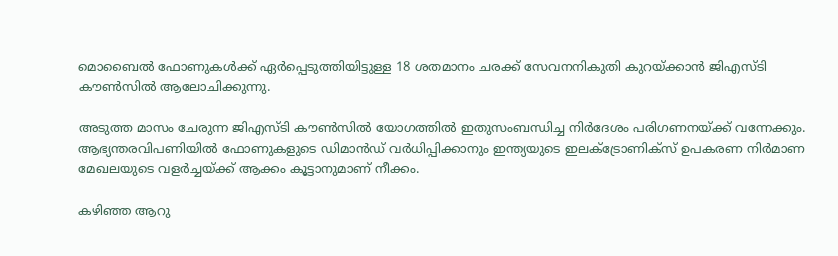മൊബൈൽ ഫോണുകൾക്ക് ഏർപ്പെടുത്തിയിട്ടുള്ള 18 ശതമാനം ചരക്ക് സേവനനികുതി കുറയ്ക്കാൻ ജിഎസ്ടി കൗൺസിൽ ആലോചിക്കുന്നു.

അടുത്ത മാസം ചേരുന്ന ജിഎസ്ടി കൗൺസിൽ യോഗത്തിൽ ഇതുസംബന്ധിച്ച നിർദേശം പരിഗണനയ്ക്ക് വന്നേക്കും. ആഭ്യന്തരവിപണിയിൽ ഫോണുകളുടെ ഡിമാൻഡ് വർധിപ്പിക്കാനും ഇന്ത്യയുടെ ഇലക്‌ട്രോണിക്സ് ഉപകരണ നിർമാണ മേഖലയുടെ വളർച്ചയ്ക്ക് ആക്കം കൂട്ടാനുമാണ് നീക്കം.

കഴിഞ്ഞ ആറു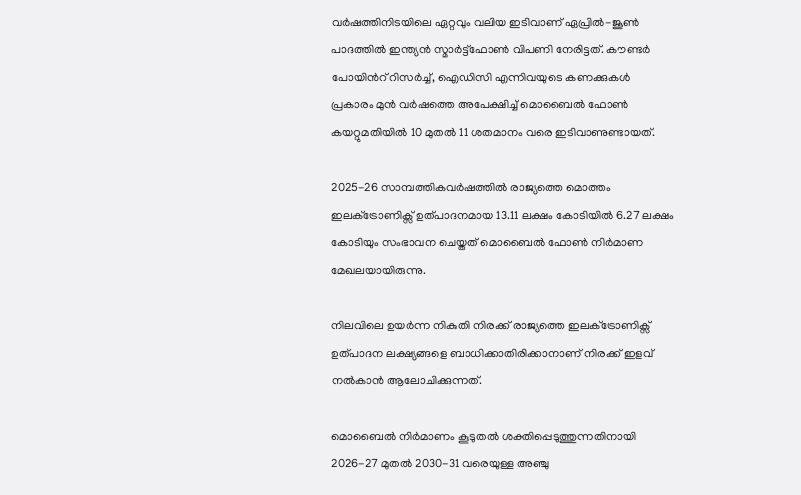വർഷത്തിനിടയിലെ ഏറ്റവും വലിയ ഇടിവാണ് ഏപ്രിൽ-ജൂൺ പാദത്തിൽ ഇന്ത്യൻ സ്മാർട്ട്ഫോൺ വിപണി നേരിട്ടത്. കൗണ്ടർ പോയിന്‍റ് റിസർച്ച്, ഐഡിസി എന്നിവയുടെ കണക്കുകൾ പ്രകാരം മുൻ വർഷത്തെ അപേക്ഷിച്ച് മൊബൈൽ ഫോൺ കയറ്റുമതിയിൽ 10 മുതൽ 11 ശതമാനം വരെ ഇടിവാണുണ്ടായത്.

2025-26 സാമ്പത്തികവർഷത്തിൽ രാജ്യത്തെ മൊത്തം ഇലക്‌ട്രോണിക്സ് ഉത്പാദനമായ 13.11 ലക്ഷം കോടിയിൽ 6.27 ലക്ഷം കോടിയും സംഭാവന ചെയ്തത് മൊബൈൽ ഫോൺ നിർമാണ മേഖലയായിരുന്നു.

നിലവിലെ ഉയർന്ന നികുതി നിരക്ക് രാജ്യത്തെ ഇലക്‌ട്രോണിക്സ് ഉത്പാദന ലക്ഷ്യങ്ങളെ ബാധിക്കാതിരിക്കാനാണ് നിരക്ക് ഇളവ് നൽകാൻ ആലോചിക്കുന്നത്.

മൊബൈൽ നിർമാണം കൂടുതൽ ശക്തിപ്പെടുത്തുന്നതിനായി 2026-27 മുതൽ 2030-31 വരെയുള്ള അഞ്ചു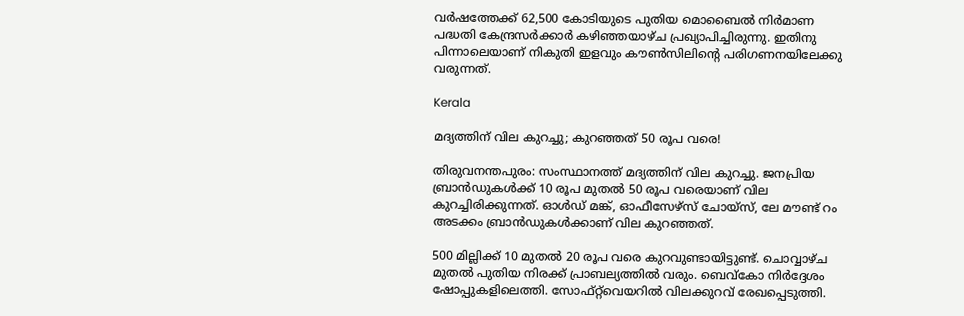വർഷത്തേക്ക് 62,500 കോടിയുടെ പുതിയ മൊബൈൽ നിർമാണ പദ്ധതി കേന്ദ്രസർക്കാർ കഴിഞ്ഞയാഴ്ച പ്രഖ്യാപിച്ചിരുന്നു. ഇതിനു പിന്നാലെയാണ് നികുതി ഇളവും കൗൺസിലിന്‍റെ പരിഗണനയിലേക്കു വരുന്നത്.

Kerala

മദ്യത്തിന് വില കുറച്ചു; കുറഞ്ഞത് 50 രൂപ വരെ!

തിരുവനന്തപുരം: സംസ്ഥാനത്ത് മദ്യത്തിന് വില കുറച്ചു. ജനപ്രിയ ബ്രാൻഡുകൾക്ക് 10 രൂപ മുതൽ 50 രൂപ വരെയാണ് വില കുറച്ചിരിക്കുന്നത്. ഓൾഡ് മങ്ക്, ഓഫീസേഴ്സ് ചോയ്സ്, ലേ മൗണ്ട് റം അടക്കം ബ്രാൻഡുകൾക്കാണ് വില കുറഞ്ഞത്.

500 മില്ലിക്ക് 10 മുതല്‍ 20 രൂപ വരെ കുറവുണ്ടായിട്ടുണ്ട്. ചൊവ്വാഴ്ച മുതല്‍ പുതിയ നിരക്ക് പ്രാബല്യത്തില്‍ വരും. ബെവ്കോ നിർദ്ദേശം ഷോപ്പുകളിലെത്തി. സോഫ്റ്റ്‌വെയറിൽ വിലക്കുറവ് രേഖപ്പെടുത്തി.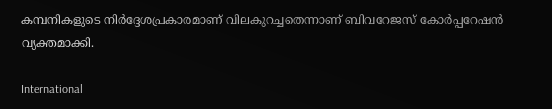കമ്പനികളുടെ നിർദ്ദേശപ്രകാരമാണ് വിലകുറച്ചതെന്നാണ് ബിവറേജസ് കോർപ്പറേഷന്‍ വ്യക്തമാക്കി.

International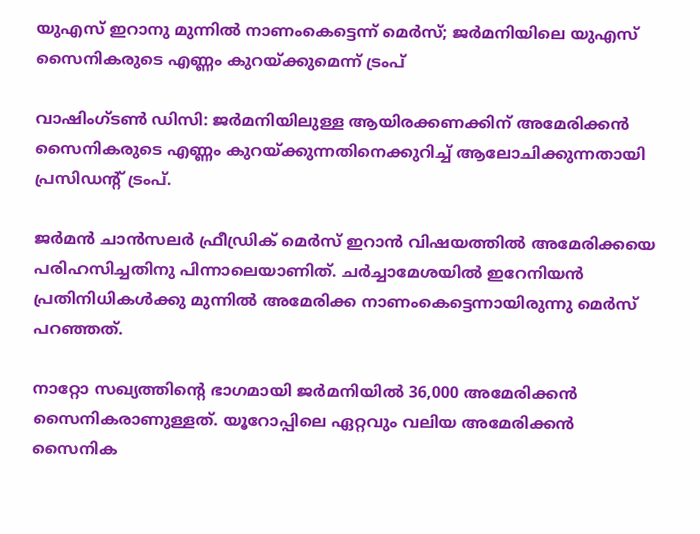യുഎസ് ഇറാനു മുന്നിൽ നാണംകെട്ടെന്ന് മെർസ്; ജർമനിയിലെ യുഎസ് സൈനികരുടെ എണ്ണം കുറയ്ക്കുമെന്ന് ട്രംപ്

വാഷിംഗ്ടൺ ഡിസി: ജർമനിയിലുള്ള ആയിരക്കണക്കിന് അമേരിക്കൻ സൈനികരുടെ എണ്ണം കുറയ്ക്കുന്നതിനെക്കുറിച്ച് ആലോചിക്കുന്നതായി പ്രസിഡന്‍റ് ട്രംപ്.

ജർമൻ ചാൻസലർ ഫ്രീഡ്രിക് മെർസ് ഇറാൻ വിഷയത്തിൽ അമേരിക്കയെ പരിഹസിച്ചതിനു പിന്നാലെയാണിത്. ചർച്ചാമേശയിൽ ഇറേനിയൻ പ്രതിനിധികൾക്കു മുന്നിൽ അമേരിക്ക നാണംകെട്ടെന്നായിരുന്നു മെർസ് പറഞ്ഞത്.

നാറ്റോ സഖ്യത്തിന്‍റെ ഭാഗമായി ജർമനിയിൽ 36,000 അമേരിക്കൻ സൈനികരാണുള്ളത്. യൂറോപ്പിലെ ഏറ്റവും വലിയ അമേരിക്കൻ സൈനിക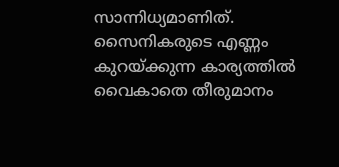സാന്നിധ്യമാണിത്. സൈനികരുടെ എണ്ണം കുറയ്ക്കുന്ന കാര്യത്തിൽ വൈകാതെ തീരുമാനം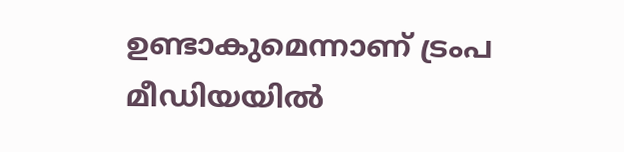ഉണ്ടാകുമെന്നാണ് ട്രംപ മീഡിയയിൽ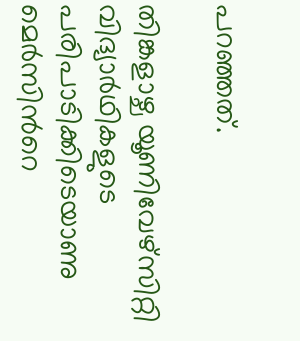പറഞ്ഞത്.

തിങ്കളാഴ്ച യൂണിവേഴ്സിറ്റി വിദ്യാർഥികളുടെ പരിപാടിക്കിടെയാണു മെർസിന്‍റെ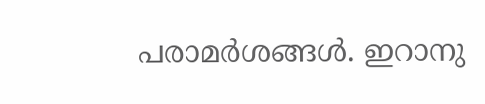പരാമർശങ്ങൾ. ഇറാനു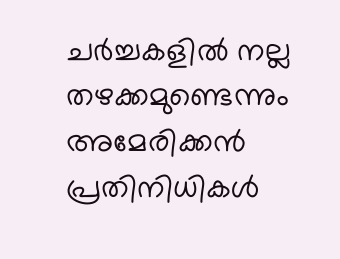ചർച്ചകളിൽ നല്ല തഴക്കമുണ്ടെന്നും അമേരിക്കൻ പ്രതിനിധികൾ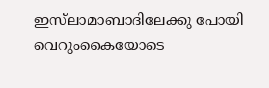ഇസ്‌ലാമാബാദിലേക്കു പോയി വെറുംകൈയോടെ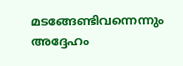മടങ്ങേണ്ടിവന്നെന്നും അദ്ദേഹം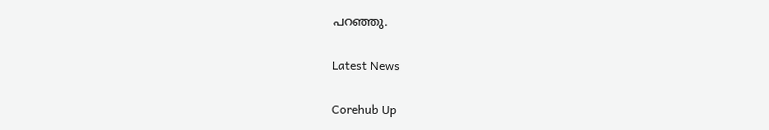പറഞ്ഞു.

Latest News

Corehub Up